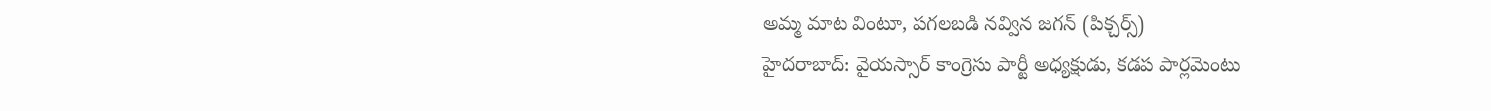అమ్మ మాట వింటూ, పగలబడి నవ్విన జగన్ (పిక్చర్స్)
హైదరాబాద్: వైయస్సార్ కాంగ్రెసు పార్టీ అధ్యక్షుడు, కడప పార్లమెంటు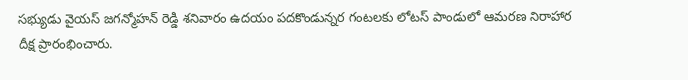సభ్యుడు వైయస్ జగన్మోహన్ రెడ్డి శనివారం ఉదయం పదకొండున్నర గంటలకు లోటస్ పాండులో ఆమరణ నిరాహార దీక్ష ప్రారంభించారు.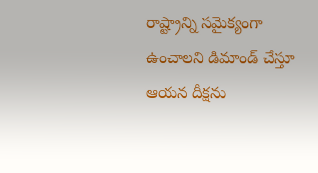రాష్ట్రాన్ని సమైక్యంగా ఉంచాలని డిమాండ్ చేస్తూ ఆయన దీక్షను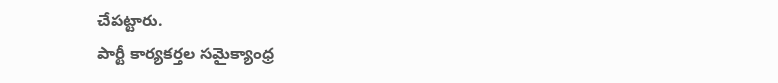చేపట్టారు.
పార్టీ కార్యకర్తల సమైక్యాంధ్ర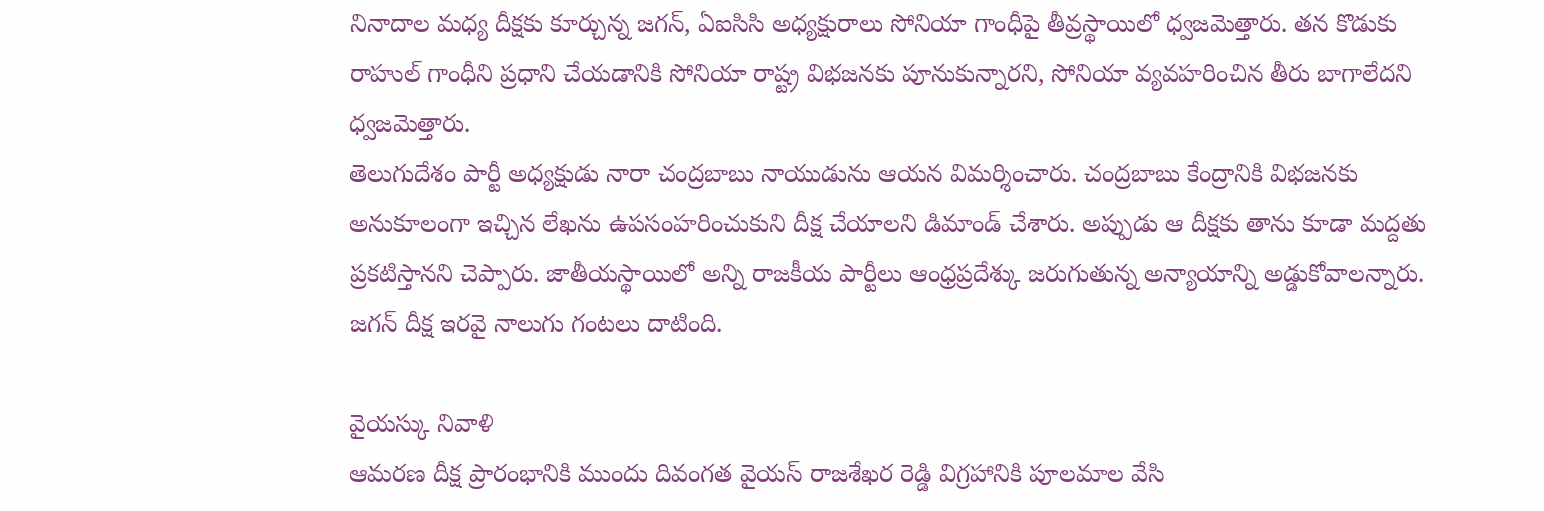నినాదాల మధ్య దీక్షకు కూర్చున్న జగన్, ఏఐసిసి అధ్యక్షురాలు సోనియా గాంధీపై తీవ్రస్థాయిలో ధ్వజమెత్తారు. తన కొడుకు రాహుల్ గాంధీని ప్రధాని చేయడానికి సోనియా రాష్ట్ర విభజనకు పూనుకున్నారని, సోనియా వ్యవహరించిన తీరు బాగాలేదని ధ్వజమెత్తారు.
తెలుగుదేశం పార్టీ అధ్యక్షుడు నారా చంద్రబాబు నాయుడును ఆయన విమర్శించారు. చంద్రబాబు కేంద్రానికి విభజనకు అనుకూలంగా ఇచ్చిన లేఖను ఉపసంహరించుకుని దీక్ష చేయాలని డిమాండ్ చేశారు. అప్పుడు ఆ దీక్షకు తాను కూడా మద్దతు ప్రకటిస్తానని చెప్పారు. జాతీయస్థాయిలో అన్ని రాజకీయ పార్టీలు ఆంధ్రప్రదేశ్కు జరుగుతున్న అన్యాయాన్ని అడ్డుకోవాలన్నారు. జగన్ దీక్ష ఇరవై నాలుగు గంటలు దాటింది.

వైయస్కు నివాళి
ఆమరణ దీక్ష ప్రారంభానికి ముందు దివంగత వైయస్ రాజశేఖర రెడ్డి విగ్రహానికి పూలమాల వేసి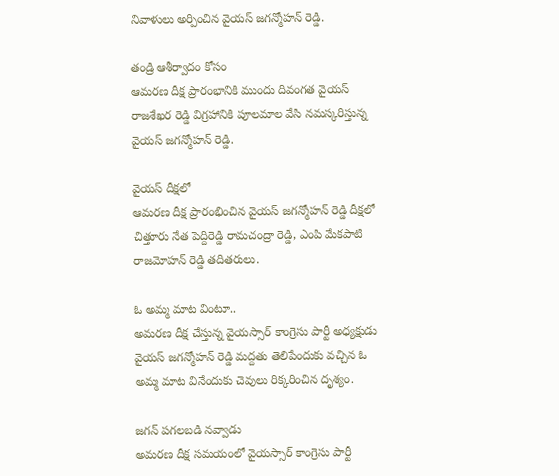నివాళులు అర్పించిన వైయస్ జగన్మోహన్ రెడ్డి.

తండ్రి ఆశీర్వాదం కోసం
ఆమరణ దీక్ష ప్రారంభానికి ముందు దివంగత వైయస్ రాజశేఖర రెడ్డి విగ్రహానికి పూలమాల వేసి నమస్కరిస్తున్న వైయస్ జగన్మోహన్ రెడ్డి.

వైయస్ దీక్షలో
ఆమరణ దీక్ష ప్రారంభించిన వైయస్ జగన్మోహన్ రెడ్డి దీక్షలో చిత్తూరు నేత పెద్దిరెడ్డి రామచంద్రా రెడ్డి, ఎంపి మేకపాటి రాజమోహన్ రెడ్డి తదితరులు.

ఓ అమ్మ మాట వింటూ..
అమరణ దీక్ష చేస్తున్న వైయస్సార్ కాంగ్రెసు పార్టీ అధ్యక్షుడు వైయస్ జగన్మోహన్ రెడ్డి మద్దతు తెలిపేందుకు వచ్చిన ఓ అమ్మ మాట వినేందుకు చెవులు రిక్కరించిన దృశ్యం.

జగన్ పగలబడి నవ్వాడు
అమరణ దీక్ష సమయంలో వైయస్సార్ కాంగ్రెసు పార్టీ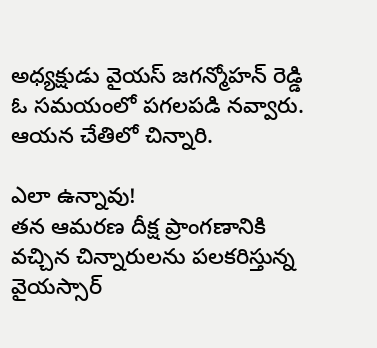అధ్యక్షుడు వైయస్ జగన్మోహన్ రెడ్డి ఓ సమయంలో పగలపడి నవ్వారు. ఆయన చేతిలో చిన్నారి.

ఎలా ఉన్నావు!
తన ఆమరణ దీక్ష ప్రాంగణానికి వచ్చిన చిన్నారులను పలకరిస్తున్న వైయస్సార్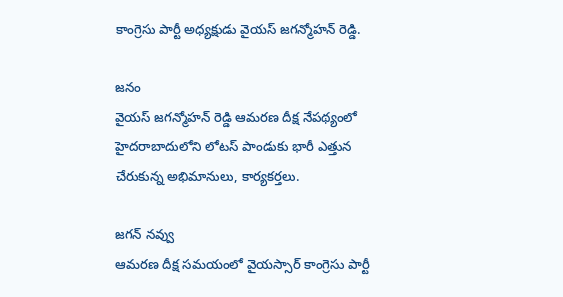కాంగ్రెసు పార్టీ అధ్యక్షుడు వైయస్ జగన్మోహన్ రెడ్డి.

జనం
వైయస్ జగన్మోహన్ రెడ్డి ఆమరణ దీక్ష నేపథ్యంలో హైదరాబాదులోని లోటస్ పాండుకు భారీ ఎత్తున చేరుకున్న అభిమానులు, కార్యకర్తలు.

జగన్ నవ్వు
ఆమరణ దీక్ష సమయంలో వైయస్సార్ కాంగ్రెసు పార్టీ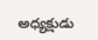అధ్యక్షుడు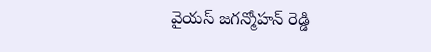వైయస్ జగన్మోహన్ రెడ్డి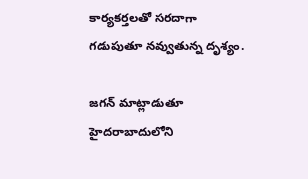కార్యకర్తలతో సరదాగా గడుపుతూ నవ్వుతున్న దృశ్యం.

జగన్ మాట్లాడుతూ
హైదరాబాదులోని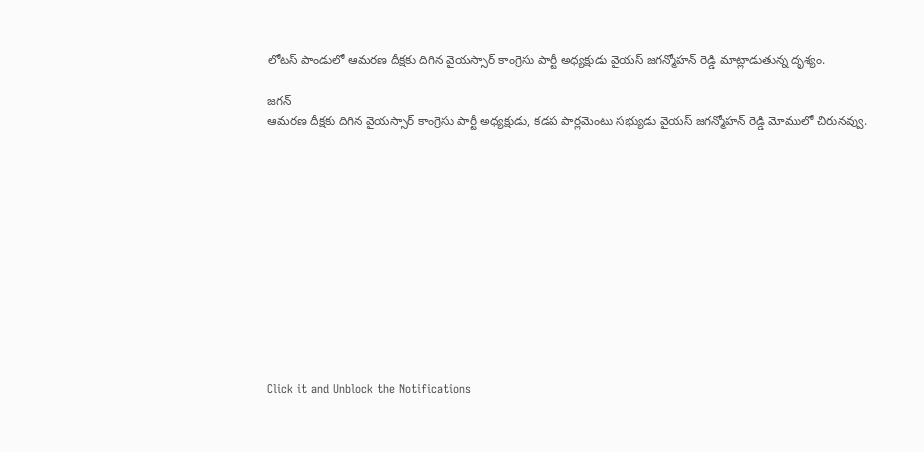లోటస్ పాండులో ఆమరణ దీక్షకు దిగిన వైయస్సార్ కాంగ్రెసు పార్టీ అధ్యక్షుడు వైయస్ జగన్మోహన్ రెడ్డి మాట్లాడుతున్న దృశ్యం.

జగన్
ఆమరణ దీక్షకు దిగిన వైయస్సార్ కాంగ్రెసు పార్టీ అధ్యక్షుడు, కడప పార్లమెంటు సభ్యుడు వైయస్ జగన్మోహన్ రెడ్డి మోములో చిరునవ్వు.












Click it and Unblock the Notifications